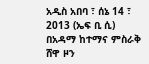አዲስ አበባ ፣ ሰኔ 14 ፣ 2013 (ኤፍ ቢ ሲ) በአዳማ ከተማና ምስራቅ ሸዋ ዞን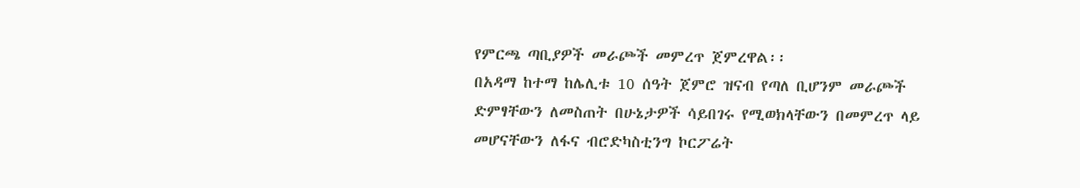የምርጫ ጣቢያዎች መራጮች መምረጥ ጀምረዋል፡፡
በአዳማ ከተማ ከሌሊቱ 10 ሰዓት ጀምሮ ዝናብ የጣለ ቢሆንም መራጮች ድምፃቸውን ለመስጠት በሁኔታዎች ሳይበገሩ የሚወክላቸውን በመምረጥ ላይ መሆናቸውን ለፋና ብሮድካስቲንግ ኮርፖሬት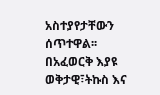አስተያየታቸውን ሰጥተዋል፡፡
በአፈወርቅ እያዩ
ወቅታዊ፣ትኩስ እና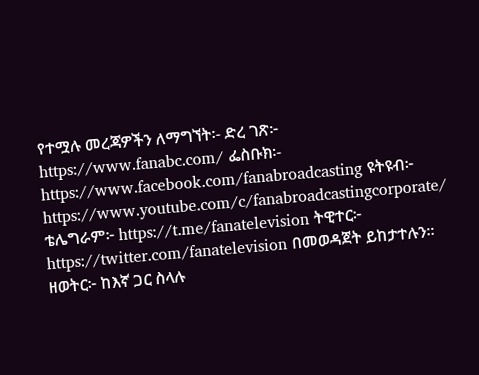የተሟሉ መረጃዎችን ለማግኘት፡- ድረ ገጽ፦ https://www.fanabc.com/ ፌስቡክ፡- https://www.facebook.com/fanabroadcasting ዩትዩብ፦ https://www.youtube.com/c/fanabroadcastingcorporate/ ቴሌግራም፦ https://t.me/fanatelevision ትዊተር፦ https://twitter.com/fanatelevision በመወዳጀት ይከታተሉን፡፡ ዘወትር፦ ከእኛ ጋር ስላሉ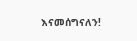እናመሰግናለን!